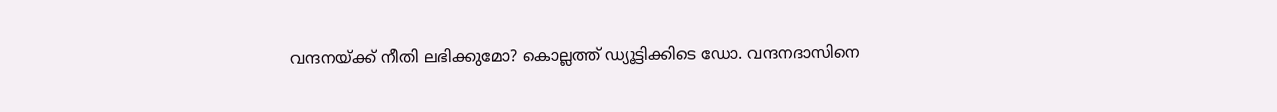വന്ദനയ്ക്ക് നീതി ലഭിക്കുമോ? കൊല്ലത്ത് ഡ്യൂട്ടിക്കിടെ ഡോ. വന്ദനദാസിനെ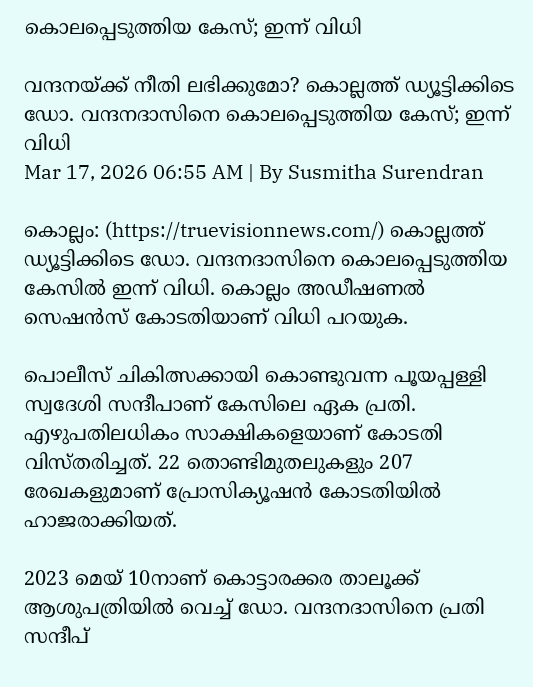കൊലപ്പെടുത്തിയ കേസ്; ഇന്ന് വിധി

വന്ദനയ്ക്ക് നീതി ലഭിക്കുമോ? കൊല്ലത്ത് ഡ്യൂട്ടിക്കിടെ ഡോ. വന്ദനദാസിനെ കൊലപ്പെടുത്തിയ കേസ്; ഇന്ന് വിധി
Mar 17, 2026 06:55 AM | By Susmitha Surendran

കൊല്ലം: (https://truevisionnews.com/) കൊല്ലത്ത് ഡ്യൂട്ടിക്കിടെ ഡോ. വന്ദനദാസിനെ കൊലപ്പെടുത്തിയ കേസിൽ ഇന്ന് വിധി. കൊല്ലം അഡീഷണൽ സെഷൻസ് കോടതിയാണ് വിധി പറയുക.

പൊലീസ് ചികിത്സക്കായി കൊണ്ടുവന്ന പൂയപ്പള്ളി സ്വദേശി സന്ദീപാണ് കേസിലെ ഏക പ്രതി. എഴുപതിലധികം സാക്ഷികളെയാണ് കോടതി വിസ്തരിച്ചത്. 22 തൊണ്ടിമുതലുകളും 207 രേഖകളുമാണ് പ്രോസിക്യൂഷൻ കോടതിയിൽ ഹാജരാക്കിയത്.

2023 മെയ് 10നാണ് കൊട്ടാരക്കര താലൂക്ക് ആശുപത്രിയിൽ വെച്ച് ഡോ. വന്ദനദാസിനെ പ്രതി സന്ദീപ്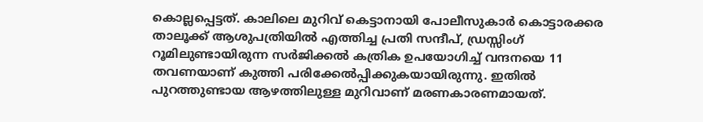കൊല്ലപ്പെട്ടത്. കാലിലെ മുറിവ് കെട്ടാനായി പോലീസുകാർ കൊട്ടാരക്കര താലൂക്ക് ആശുപത്രിയിൽ എത്തിച്ച പ്രതി സന്ദീപ്, ഡ്രസ്സിംഗ് റൂമിലുണ്ടായിരുന്ന സർജിക്കൽ കത്രിക ഉപയോഗിച്ച് വന്ദനയെ 11 തവണയാണ് കുത്തി പരിക്കേൽപ്പിക്കുകയായിരുന്നു. ഇതിൽ പുറത്തുണ്ടായ ആഴത്തിലുള്ള മുറിവാണ് മരണകാരണമായത്.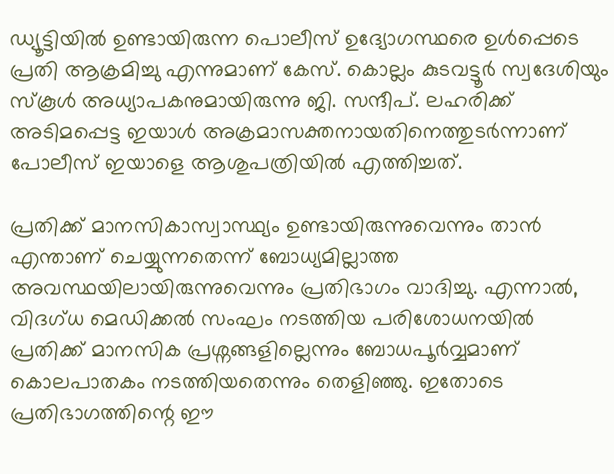ഡ്യൂട്ടിയിൽ ഉണ്ടായിരുന്ന പൊലീസ് ഉദ്യോഗസ്ഥരെ ഉൾപ്പെടെ പ്രതി ആക്രമിച്ചു എന്നുമാണ് കേസ്. കൊല്ലം കുടവട്ടൂർ സ്വദേശിയും സ്കൂൾ അധ്യാപകനുമായിരുന്നു ജി. സന്ദീപ്. ലഹരിക്ക് അടിമപ്പെട്ട ഇയാൾ അക്രമാസക്തനായതിനെത്തുടർന്നാണ് പോലീസ് ഇയാളെ ആശുപത്രിയിൽ എത്തിച്ചത്.

പ്രതിക്ക് മാനസികാസ്വാസ്ഥ്യം ഉണ്ടായിരുന്നുവെന്നും താൻ എന്താണ് ചെയ്യുന്നതെന്ന് ബോധ്യമില്ലാത്ത അവസ്ഥയിലായിരുന്നുവെന്നും പ്രതിഭാഗം വാദിച്ചു. എന്നാൽ, വിദഗ്ധ മെഡിക്കൽ സംഘം നടത്തിയ പരിശോധനയിൽ പ്രതിക്ക് മാനസിക പ്രശ്നങ്ങളില്ലെന്നും ബോധപൂർവ്വമാണ് കൊലപാതകം നടത്തിയതെന്നും തെളിഞ്ഞു. ഇതോടെ പ്രതിഭാഗത്തിന്റെ ഈ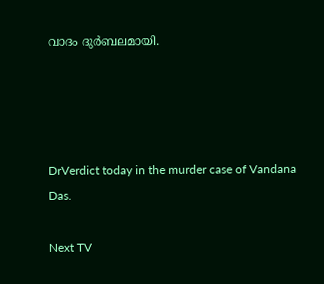വാദം ദുർബലമായി.




DrVerdict today in the murder case of Vandana Das.

Next TV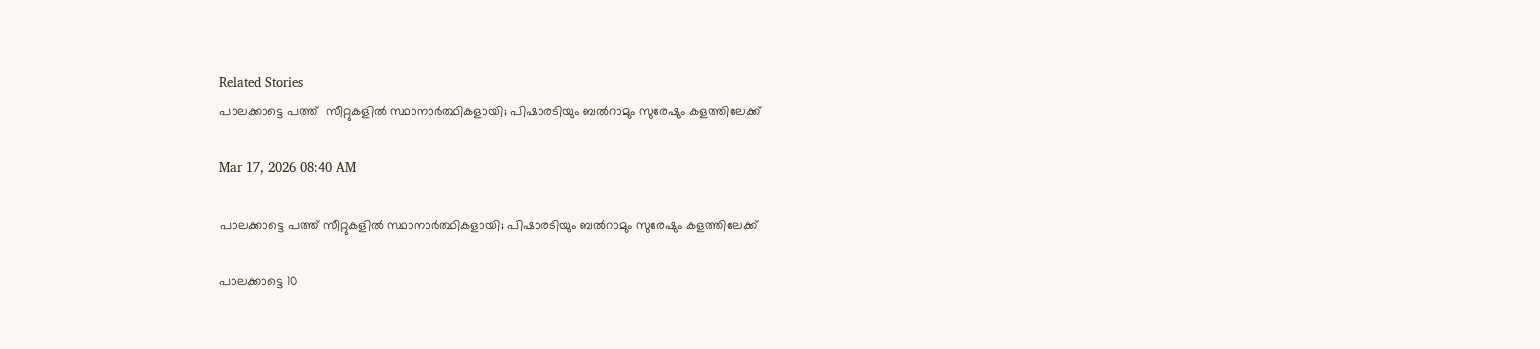Related Stories
പാലക്കാട്ടെ പത്ത്  സീറ്റുകളിൽ സ്ഥാനാർത്ഥികളായി; പിഷാരടിയും ബൽറാമും സുരേഷും കളത്തിലേക്ക്

Mar 17, 2026 08:40 AM

പാലക്കാട്ടെ പത്ത് സീറ്റുകളിൽ സ്ഥാനാർത്ഥികളായി; പിഷാരടിയും ബൽറാമും സുരേഷും കളത്തിലേക്ക്

പാലക്കാട്ടെ 10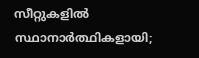സീറ്റുകളിൽ സ്ഥാനാർത്ഥികളായി;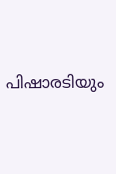പിഷാരടിയും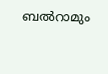ബൽറാമും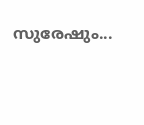സുരേഷും...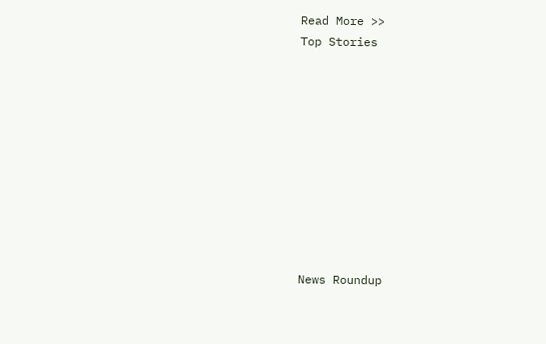Read More >>
Top Stories










News Roundup